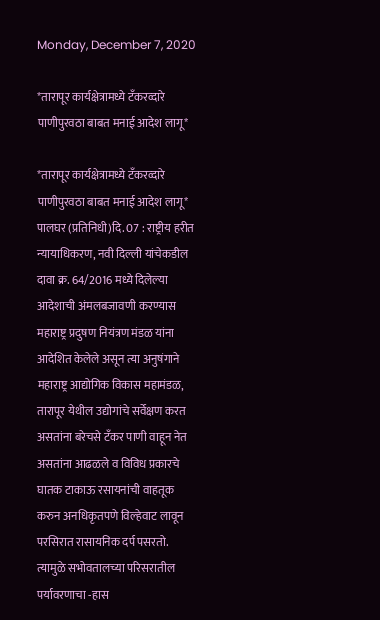Monday, December 7, 2020

*तारापूर कार्यक्षेत्रामध्ये टँकरव्दारे पाणीपुरवठा बाबत मनाई आदेश लागू*

*तारापूर कार्यक्षेत्रामध्ये टँकरव्दारे पाणीपुरवठा बाबत मनाई आदेश लागू*
पालघर (प्रतिनिधी)दि. 07 : राष्ट्रीय हरीत न्यायाधिकरण, नवी दिल्ली यांचेकडील दावा क्र. 64/2016 मध्ये दिलेल्या आदेशाची अंमलबजावणी करण्यास महाराष्ट्र प्रदुषण नियंत्रण मंडळ यांना आदेशित केलेले असून त्या अनुषंगाने महाराष्ट्र आद्योगिक विकास महामंडळ, तारापूर येथील उद्योगांचे सर्वेक्षण करत असतांना बरेचसे टँकर पाणी वाहून नेत असतांना आढळले व विविध प्रकारचे घातक टाकाऊ रसायनांची वाहतूक  करुन अनधिकृतपणे विल्हेवाट लावून परसिरात रासायनिक दर्प पसरतो. त्यामुळे सभोवतालच्या परिसरातील पर्यावरणाचा -हास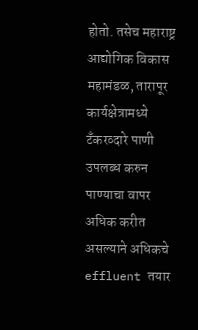होतो. तसेच महाराष्ट्र आद्योगिक विकास महामंडळ, तारापूर कार्यक्षेत्रामध्ये टँकरव्दारे पाणी उपलब्ध करुन पाण्याचा वापर अधिक करीत असल्याने अधिकचे effluent तयार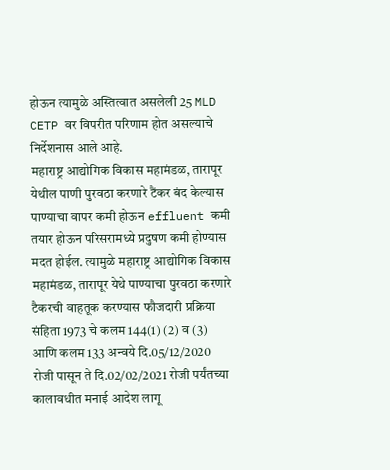होऊन त्यामुळे अस्तित्वात असलेली 25 MLD CETP वर विपरीत परिणाम होत असल्याचे निर्देशनास आले आहे.
महाराष्ट्र आद्योगिक विकास महामंडळ, तारापूर येथील पाणी पुरवठा करणारे टैंकर बंद केल्यास पाण्याचा वापर कमी होऊन effluent कमी तयार होऊन परिसरामध्ये प्रदुषण कमी होण्यास मदत होईल. त्यामुळे महाराष्ट्र आद्योगिक विकास महामंडळ, तारापूर येथे पाण्याचा पुरवठा करणारे टैकरची वाहतूक करण्यास फौजदारी प्रक्रिया संहिता 1973 चे कलम 144(1) (2) व (3) आणि कलम 133 अन्वये दि.05/12/2020 रोजी पासून ते दि.02/02/2021 रोजी पर्यंतच्या कालावधीत मनाई आदेश लागू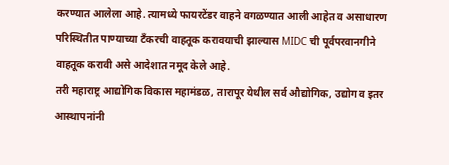करण्यात आलेला आहे. त्यामध्ये फायरटेंडर वाहने वगळण्यात आली आहेत व असाधारण परिस्थितीत पाण्याच्या टँकरची वाहतूक करावयाची झाल्यास MIDC ची पूर्वपरवानगीने वाहतूक करावी असे आदेशात नमूद केले आहे.
तरी महाराष्ट्र आद्योगिक विकास महामंडळ, तारापूर येथील सर्व औद्योगिक, उद्योग व इतर आस्थापनांनी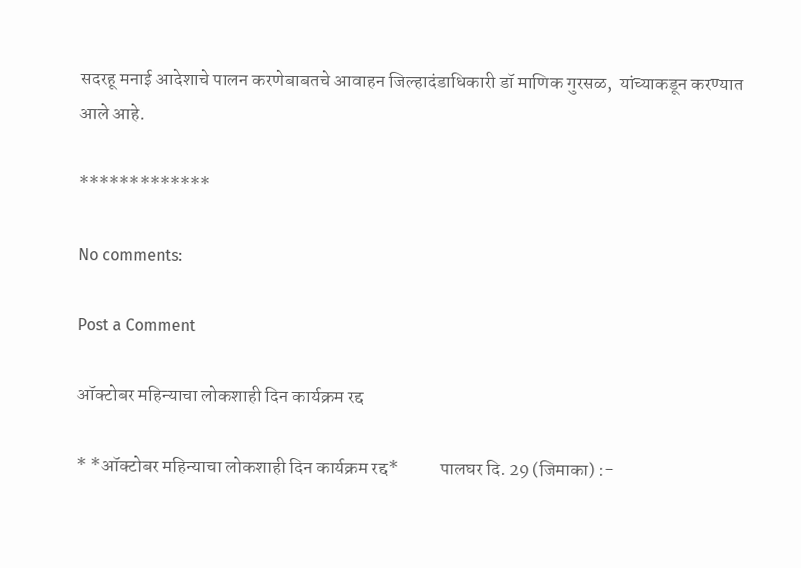सदरहू मनाई आदेशाचे पालन करणेबाबतचे आवाहन जिल्हादंडाधिकारी डॉ माणिक गुरसळ,  यांच्याकडून करण्यात आले आहे.

*************

No comments:

Post a Comment

ऑक्टोबर महिन्याचा लोकशाही दिन कार्यक्रम रद्द

* *ऑक्टोबर महिन्याचा लोकशाही दिन कार्यक्रम रद्द*           पालघर दि. 29 (जिमाका) :-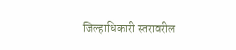जिल्हाधिकारी स्तरावरील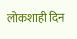लोकशाही दिन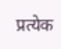प्रत्येक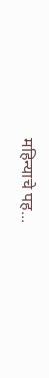महिन्याचे पह...